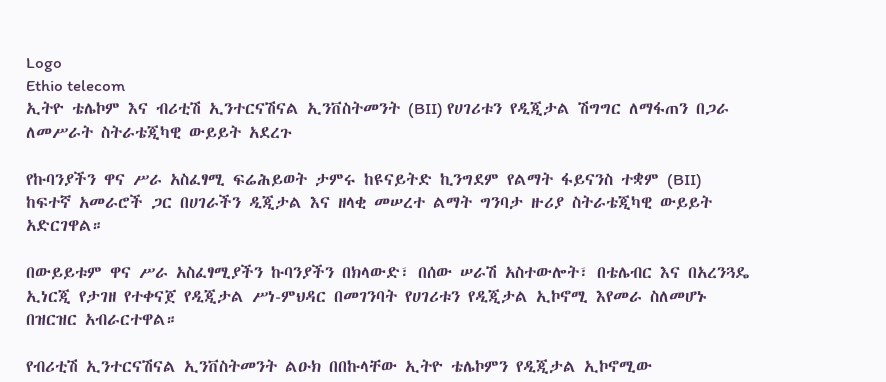Logo
Ethio telecom
ኢትዮ ቴሌኮም እና ብሪቲሽ ኢንተርናሽናል ኢንቨስትመንት (BII) የሀገሪቱን የዲጂታል ሽግግር ለማፋጠን በጋራ ለመሥራት ስትራቴጂካዊ ውይይት አደረጉ

የኩባንያችን ዋና ሥራ አስፈፃሚ ፍሬሕይወት ታምሩ ከዩናይትድ ኪንግደም የልማት ፋይናንስ ተቋም (BII) ከፍተኛ አመራሮች ጋር በሀገራችን ዲጂታል እና ዘላቂ መሠረተ ልማት ግንባታ ዙሪያ ስትራቴጂካዊ ውይይት አድርገዋል።

በውይይቱም ዋና ሥራ አስፈፃሚያችን ኩባንያችን በክላውድ፣ በሰው ሠራሽ አስተውሎት፣ በቴሌብር እና በአረንጓዴ ኢነርጂ የታገዘ የተቀናጀ የዲጂታል ሥነ-ምህዳር በመገንባት የሀገሪቱን የዲጂታል ኢኮኖሚ እየመራ ስለመሆኑ በዝርዝር አብራርተዋል።

የብሪቲሽ ኢንተርናሽናል ኢንቨስትመንት ልዑክ በበኩላቸው ኢትዮ ቴሌኮምን የዲጂታል ኢኮኖሚው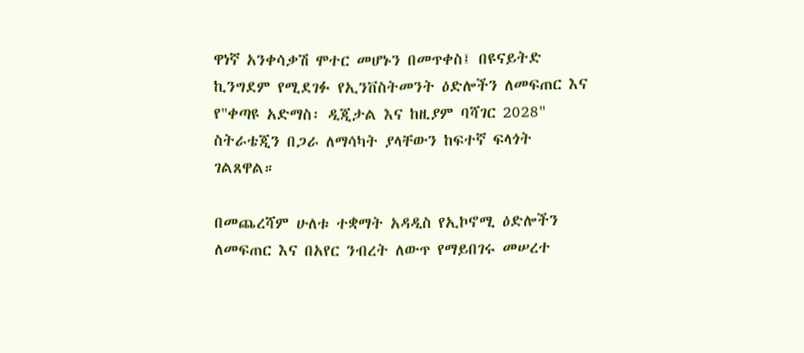ዋነኛ አንቀሳቃሽ ሞተር መሆኑን በመጥቀስ፤ በዩናይትድ ኪንግደም የሚደገፉ የኢንቨስትመንት ዕድሎችን ለመፍጠር እና የ"ቀጣዩ አድማስ፡ ዲጂታል እና ከዚያም ባሻገር 2028" ስትራቴጂን በጋራ ለማሳካት ያላቸውን ከፍተኛ ፍላጎት ገልጸዋል።

በመጨረሻም ሁለቱ ተቋማት አዳዲስ የኢኮኖሚ ዕድሎችን ለመፍጠር እና በአየር ንብረት ለውጥ የማይበገሩ መሠረተ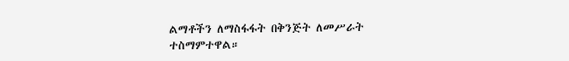ልማቶችን ለማስፋፋት በቅንጅት ለመሥራት ተስማምተዋል።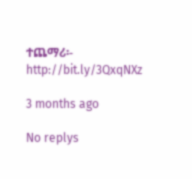ተጨማሪ፡- http://bit.ly/3QxqNXz

3 months ago

No replys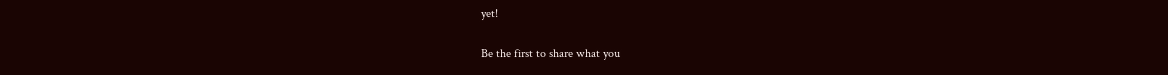yet!

Be the first to share what you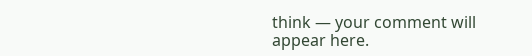think — your comment will appear here.